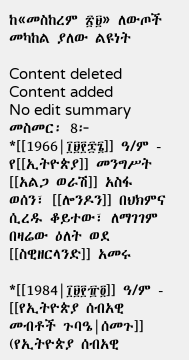ከ«መስከረም ፳፱» ለውጦች መካከል ያለው ልዩነት

Content deleted Content added
No edit summary
መስመር፡ 8፦
*[[1966|፲፱፻፷፮]] ዓ/ም - የ[[ኢትዮጵያ]] መንግሥት [[አልጋ ወራሽ]] አስፋ ወሰን፣ [[ሎንዶን]] በህክምና ሲረዱ ቆይተው፣ ለማገገም በዛሬው ዕለት ወደ [[ስዊዘርላንድ]] አመሩ

*[[1984|፲፱፻፹፬]] ዓ/ም - [[የኢትዮጵያ ሰብአዊ መብቶች ጉባዔ|ሰመጉ]] (የኢትዮጵያ ሰብአዊ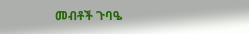መብቶች ጉባዔ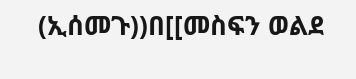(ኢሰመጉ))በ[[መስፍን ወልደ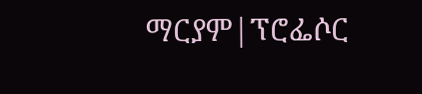ማርያም|ፕሮፌሶር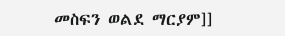መስፍን ወልደ ማርያም]]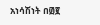አነሳሽነት በ፴፪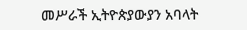መሥራች ኢትዮጵያውያን አባላት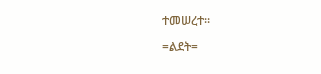ተመሠረተ።

=ልደት=